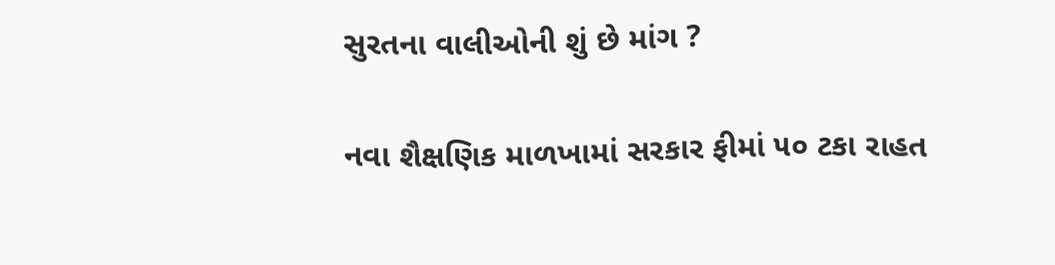સુરતના વાલીઓની શું છે માંગ ?

નવા શૈક્ષણિક માળખામાં સરકાર ફીમાં ૫૦ ટકા રાહત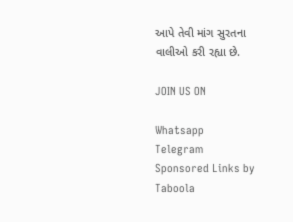આપે તેવી માંગ સુરતના વાલીઓ કરી રહ્યા છે.

JOIN US ON

Whatsapp
Telegram
Sponsored Links by Taboola